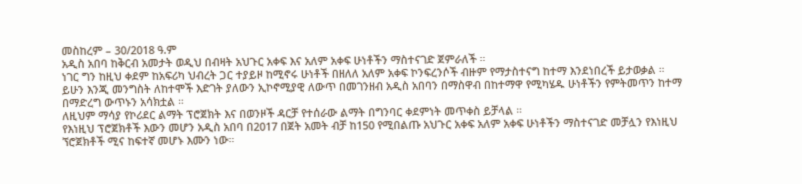መስከረም – 30/2018 ዓ.ም
አዲስ አበባ ከቅርብ አመታት ወዲህ በብዛት አህጉር አቀፍ እና አለም አቀፍ ሁነቶችን ማስተናገድ ጀምራለች ።
ነገር ግን ከዚህ ቀደም ከአፍሪካ ህብረት ጋር ተያይዞ ከሚኖሩ ሁነቶች በዘለለ አለም አቀፍ ኮንፍረንሶች ብዙም የማታስተናግ ከተማ እንደነበረች ይታወቃል ።
ይሁን እንጂ መንግስት ለከተሞች እድገት ያለውን ኢኮኖሚያዊ ለውጥ በመገንዘብ አዲስ አበባን በማስዋብ በከተማዋ የሚካሄዱ ሁነቶችን የምትመጥን ከተማ በማድረግ ውጥኑን አሳክቷል ።
ለዚህም ማሳያ የኮሪደር ልማት ፕሮጀክት እና በወንዞች ዳርቻ የተሰራው ልማት በግንባር ቀደምነት መጥቀስ ይቻላል ።
የእነዚህ ፕሮጀክቶች እውን መሆን አዲስ አበባ በ2017 በጀት አመት ብቻ ከ150 የሚበልጡ አህጉር አቀፍ አለም አቀፍ ሁነቶችን ማስተናገድ መቻሏን የእነዚህ ኘሮጀክቶች ሚና ከፍተኛ መሆኑ እሙን ነው።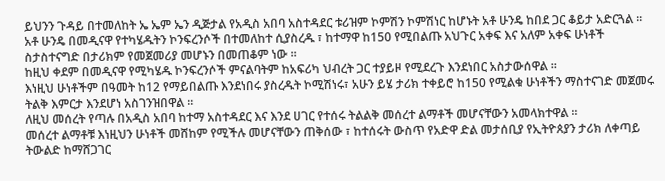ይህንን ጉዳይ በተመለከት ኤ ኤም ኤን ዲጅታል የአዲስ አበባ አስተዳደር ቱሪዝም ኮምሽን ኮምሽነር ከሆኑት አቶ ሁንዴ ከበደ ጋር ቆይታ አድርጓል ።
አቶ ሁንዴ በመዲናዋ የተካሄዱትን ኮንፍረንሶች በተመለከተ ሲያስረዱ ፣ ከተማዋ ከ150 የሚበልጡ አህጉር አቀፍ እና አለም አቀፍ ሁነቶች ስታስተናግድ በታሪክም የመጀመሪያ መሆኑን በመጠቆም ነው ።
ከዚህ ቀደም በመዲናዋ የሚካሄዱ ኮንፍረንሶች ምናልባትም ከአፍሪካ ህብረት ጋር ተያይዞ የሚደረጉ እንደነበር አስታውሰዋል ።
እነዚህ ሁነቶችም በዓመት ከ12 የማይበልጡ እንደነበሩ ያስረዱት ኮሚሽነሩ፣ አሁን ይሄ ታሪክ ተቀይሮ ከ150 የሚልቁ ሁነቶችን ማስተናገድ መጀመሩ ትልቅ እምርታ እንደሆነ አስገንዝበዋል ።
ለዚህ መሰረት የጣሉ በአዲስ አበባ ከተማ አስተዳደር እና እንደ ሀገር የተሰሩ ትልልቅ መሰረተ ልማቶች መሆናቸውን አመላክተዋል ።
መሰረተ ልማቶቹ እነዚህን ሁነቶች መሸከም የሚችሉ መሆናቸውን ጠቅሰው ፣ ከተሰሩት ውስጥ የአድዋ ድል መታሰቢያ የኢትዮጰያን ታሪክ ለቀጣይ ትውልድ ከማሸጋገር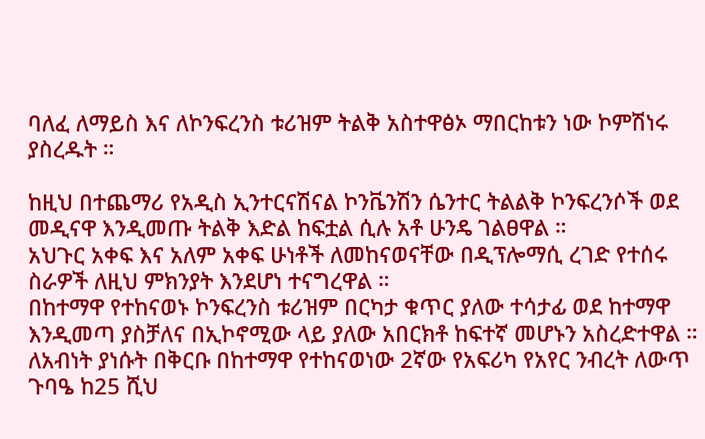ባለፈ ለማይስ እና ለኮንፍረንስ ቱሪዝም ትልቅ አስተዋፅኦ ማበርከቱን ነው ኮምሽነሩ ያስረዱት ።

ከዚህ በተጨማሪ የአዲስ ኢንተርናሽናል ኮንቬንሽን ሴንተር ትልልቅ ኮንፍረንሶች ወደ መዲናዋ እንዲመጡ ትልቅ እድል ከፍቷል ሲሉ አቶ ሁንዴ ገልፀዋል ።
አህጉር አቀፍ እና አለም አቀፍ ሁነቶች ለመከናወናቸው በዲፕሎማሲ ረገድ የተሰሩ ስራዎች ለዚህ ምክንያት እንደሆነ ተናግረዋል ።
በከተማዋ የተከናወኑ ኮንፍረንስ ቱሪዝም በርካታ ቁጥር ያለው ተሳታፊ ወደ ከተማዋ እንዲመጣ ያስቻለና በኢኮኖሚው ላይ ያለው አበርክቶ ከፍተኛ መሆኑን አስረድተዋል ።
ለአብነት ያነሱት በቅርቡ በከተማዋ የተከናወነው 2ኛው የአፍሪካ የአየር ንብረት ለውጥ ጉባዔ ከ25 ሺህ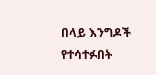በላይ እንግዶች የተሳተፉበት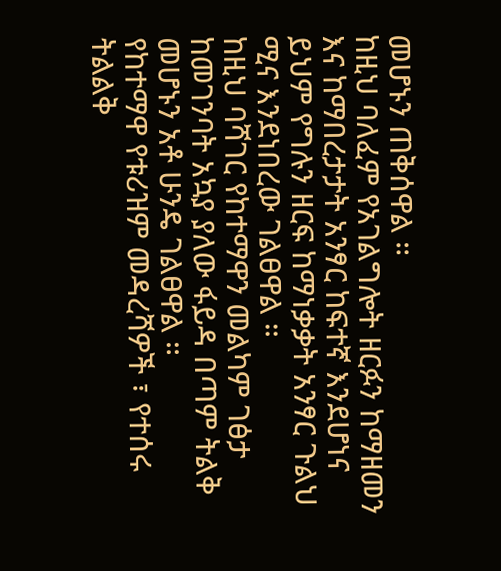መሆኑን ጠቅሰዋል ።
ከዚህ ባለፈም የአገልግሎት ዘርፉን ከማዘመን እና ከማበረታታት አንፃር ከፍተኛ እንደሆነና ይህም የግሉን ዘርፍ ከማነቃቃት አንፃር ጉልህ ሚና እንደነበረው ገልፀዋል ።
ከዚህ ባሻገር የከተማዋን መልካም ገፅታ ከመገንባት አኳያ ያለው ፋይዳ በጣም ትልቅ መሆኑን አቶ ሁንዴ ገልፀዋል ።
የከተማዋ የቱሪዝም መዳረሻዎች ፣ የተሰሩ ትልልቅ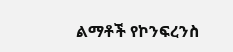ልማቶች የኮንፍረንስ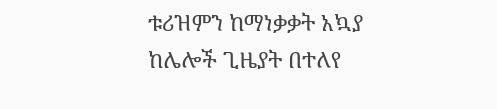ቱሪዝምን ከማነቃቃት አኳያ ከሌሎች ጊዜያት በተለየ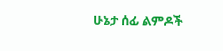ሁኔታ ሰፊ ልምዶች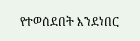የተወሰደበት እንደነበር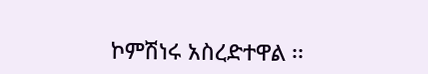ኮምሽነሩ አስረድተዋል ፡፡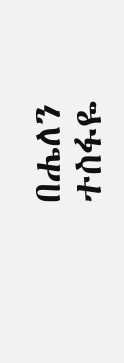በሔለን ተስፋዬ